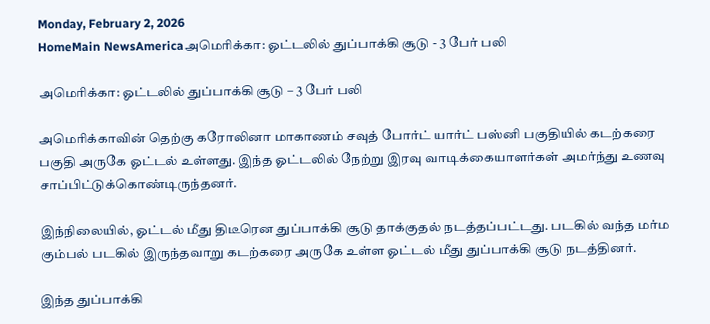Monday, February 2, 2026
HomeMain NewsAmericaஅமெரிக்கா: ஓட்டலில் துப்பாக்கி சூடு - 3 பேர் பலி

அமெரிக்கா: ஓட்டலில் துப்பாக்கி சூடு – 3 பேர் பலி

அமெரிக்காவின் தெற்கு கரோலினா மாகாணம் சவுத் போர்ட் யார்ட் பஸ்னி பகுதியில் கடற்கரை பகுதி அருகே ஓட்டல் உள்ளது. இந்த ஓட்டலில் நேற்று இரவு வாடிக்கையாளர்கள் அமர்ந்து உணவு சாப்பிட்டுக்கொண்டிருந்தனர்.

இந்நிலையில், ஓட்டல் மீது திடீரென துப்பாக்கி சூடு தாக்குதல் நடத்தப்பட்டது. படகில் வந்த மர்ம கும்பல் படகில் இருந்தவாறு கடற்கரை அருகே உள்ள ஓட்டல் மீது துப்பாக்கி சூடு நடத்தினர்.

இந்த துப்பாக்கி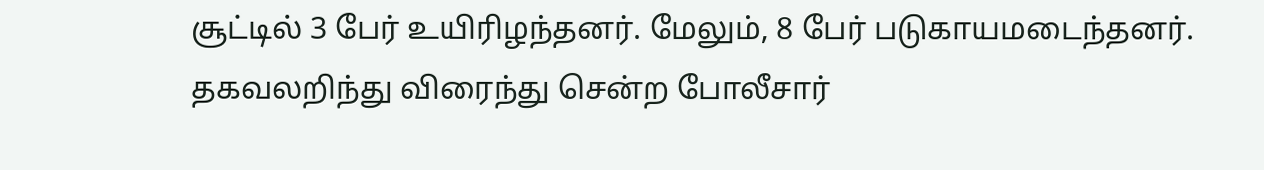சூட்டில் 3 பேர் உயிரிழந்தனர். மேலும், 8 பேர் படுகாயமடைந்தனர். தகவலறிந்து விரைந்து சென்ற போலீசார்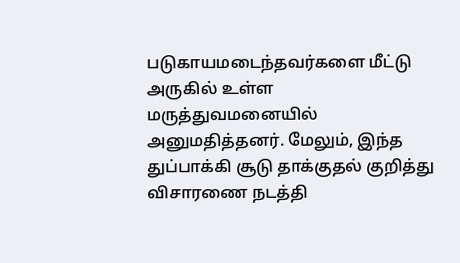படுகாயமடைந்தவர்களை மீட்டு அருகில் உள்ள மருத்துவமனையில் அனுமதித்தனர். மேலும், இந்த துப்பாக்கி சூடு தாக்குதல் குறித்து விசாரணை நடத்தி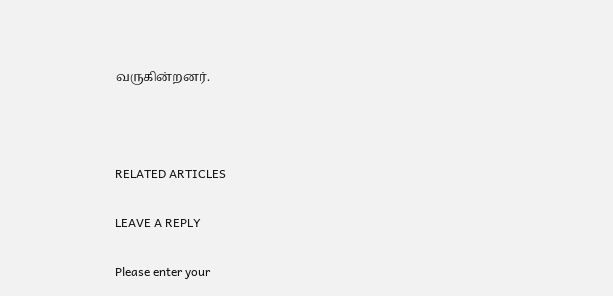வருகின்றனர்.



RELATED ARTICLES

LEAVE A REPLY

Please enter your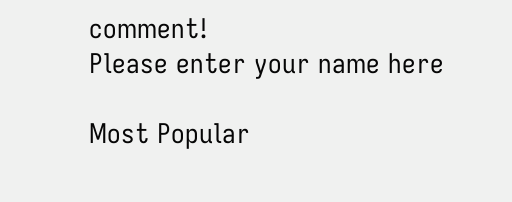comment!
Please enter your name here

Most Popular